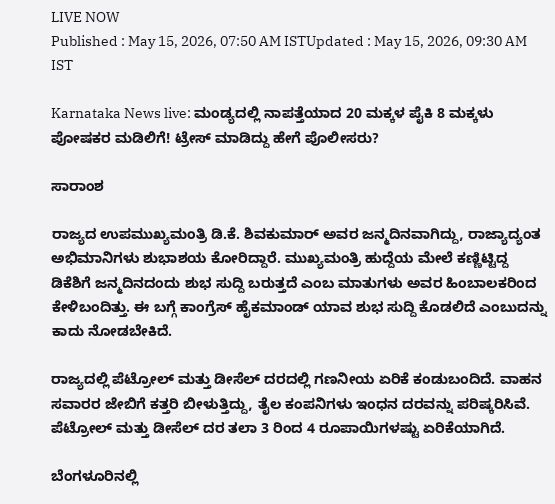LIVE NOW
Published : May 15, 2026, 07:50 AM ISTUpdated : May 15, 2026, 09:30 AM IST

Karnataka News live: ಮಂಡ್ಯದಲ್ಲಿ ನಾಪತ್ತೆಯಾದ 20 ಮಕ್ಕಳ ಪೈಕಿ 8 ಮಕ್ಕಳು ಪೋಷಕರ ಮಡಿಲಿಗೆ! ಟ್ರೇಸ್ ಮಾಡಿದ್ದು ಹೇಗೆ ಪೊಲೀಸರು?

ಸಾರಾಂಶ

ರಾಜ್ಯದ ಉಪಮುಖ್ಯಮಂತ್ರಿ ಡಿ.ಕೆ. ಶಿವಕುಮಾರ್ ಅವರ ಜನ್ಮದಿನವಾಗಿದ್ದು, ರಾಜ್ಯಾದ್ಯಂತ ಅಭಿಮಾನಿಗಳು ಶುಭಾಶಯ ಕೋರಿದ್ದಾರೆ. ಮುಖ್ಯಮಂತ್ರಿ ಹುದ್ದೆಯ ಮೇಲೆ ಕಣ್ಣಿಟ್ಟಿದ್ದ ಡಿಕೆಶಿಗೆ ಜನ್ಮದಿನದಂದು ಶುಭ ಸುದ್ದಿ ಬರುತ್ತದೆ ಎಂಬ ಮಾತುಗಳು ಅವರ ಹಿಂಬಾಲಕರಿಂದ ಕೇಳಿಬಂದಿತ್ತು. ಈ ಬಗ್ಗೆ ಕಾಂಗ್ರೆಸ್ ಹೈಕಮಾಂಡ್ ಯಾವ ಶುಭ ಸುದ್ದಿ ಕೊಡಲಿದೆ ಎಂಬುದನ್ನು ಕಾದು ನೋಡಬೇಕಿದೆ.

ರಾಜ್ಯದಲ್ಲಿ ಪೆಟ್ರೋಲ್ ಮತ್ತು ಡೀಸೆಲ್ ದರದಲ್ಲಿ ಗಣನೀಯ ಏರಿಕೆ ಕಂಡುಬಂದಿದೆ. ವಾಹನ ಸವಾರರ ಜೇಬಿಗೆ ಕತ್ತರಿ ಬೀಳುತ್ತಿದ್ದು, ತೈಲ ಕಂಪನಿಗಳು ಇಂಧನ ದರವನ್ನು ಪರಿಷ್ಕರಿಸಿವೆ. ಪೆಟ್ರೋಲ್ ಮತ್ತು ಡೀಸೆಲ್ ದರ ತಲಾ 3 ರಿಂದ 4 ರೂಪಾಯಿಗಳಷ್ಟು ಏರಿಕೆಯಾಗಿದೆ.

ಬೆಂಗಳೂರಿನಲ್ಲಿ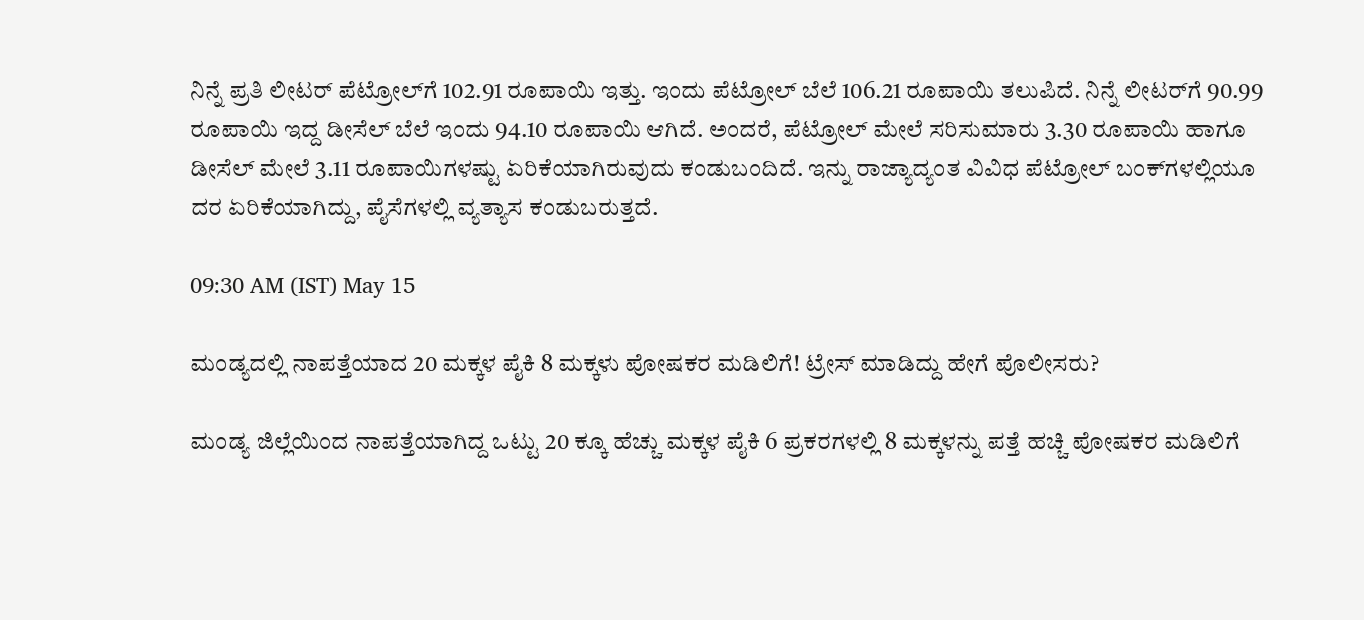ನಿನ್ನೆ ಪ್ರತಿ ಲೀಟರ್ ಪೆಟ್ರೋಲ್‌‌ಗೆ 102.91 ರೂಪಾಯಿ ಇತ್ತು. ಇಂದು ಪೆಟ್ರೋಲ್ ಬೆಲೆ 106.21 ರೂಪಾಯಿ ತಲುಪಿದೆ. ನಿನ್ನೆ ಲೀಟರ್‌ಗೆ 90.99 ರೂಪಾಯಿ ಇದ್ದ ಡೀಸೆಲ್ ಬೆಲೆ ಇಂದು 94.10 ರೂಪಾಯಿ ಆಗಿದೆ. ಅಂದರೆ, ಪೆಟ್ರೋಲ್ ಮೇಲೆ ಸರಿಸುಮಾರು 3.30 ರೂಪಾಯಿ ಹಾಗೂ ಡೀಸೆಲ್ ಮೇಲೆ 3.11 ರೂಪಾಯಿಗಳಷ್ಟು ಏರಿಕೆಯಾಗಿರುವುದು ಕಂಡುಬಂದಿದೆ. ಇನ್ನು ರಾಜ್ಯಾದ್ಯಂತ ವಿವಿಧ ಪೆಟ್ರೋಲ್ ಬಂಕ್‌ಗಳಲ್ಲಿಯೂ ದರ ಏರಿಕೆಯಾಗಿದ್ದು, ಪೈಸೆಗಳಲ್ಲಿ ವ್ಯತ್ಯಾಸ ಕಂಡುಬರುತ್ತದೆ.

09:30 AM (IST) May 15

ಮಂಡ್ಯದಲ್ಲಿ ನಾಪತ್ತೆಯಾದ 20 ಮಕ್ಕಳ ಪೈಕಿ 8 ಮಕ್ಕಳು ಪೋಷಕರ ಮಡಿಲಿಗೆ! ಟ್ರೇಸ್ ಮಾಡಿದ್ದು ಹೇಗೆ ಪೊಲೀಸರು?

ಮಂಡ್ಯ ಜಿಲ್ಲೆಯಿಂದ ನಾಪತ್ತೆಯಾಗಿದ್ದ ಒಟ್ಟು 20 ಕ್ಕೂ ಹೆಚ್ಚು ಮಕ್ಕಳ ಪೈಕಿ 6 ಪ್ರಕರಗಳಲ್ಲಿ 8 ಮಕ್ಕಳನ್ನು ಪತ್ತೆ ಹಚ್ಚಿ ಪೋಷಕರ ಮಡಿಲಿಗೆ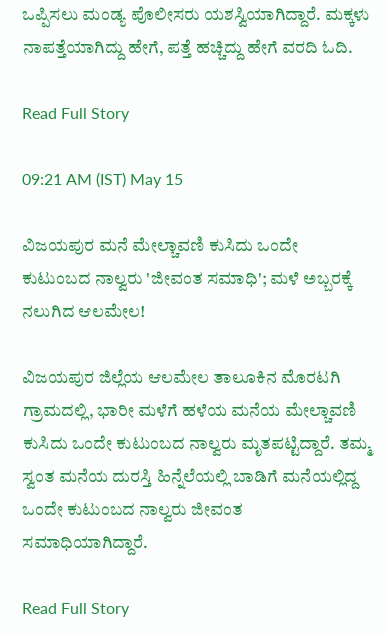ಒಪ್ಪಿಸಲು ಮಂಡ್ಯ ಪೊಲೀಸರು ಯಶಸ್ವಿಯಾಗಿದ್ದಾರೆ. ಮಕ್ಕಳು ನಾಪತ್ತೆಯಾಗಿದ್ದು ಹೇಗೆ, ಪತ್ತೆ ಹಚ್ಚಿದ್ದು ಹೇಗೆ ವರದಿ ಓದಿ.

Read Full Story

09:21 AM (IST) May 15

ವಿಜಯಪುರ ಮನೆ ಮೇಲ್ಚಾವಣಿ ಕುಸಿದು ಒಂದೇ ಕುಟುಂಬದ ನಾಲ್ವರು 'ಜೀವಂತ ಸಮಾಧಿ'; ಮಳೆ ಅಬ್ಬರಕ್ಕೆ ನಲುಗಿದ ಆಲಮೇಲ!

ವಿಜಯಪುರ ಜಿಲ್ಲೆಯ ಆಲಮೇಲ ತಾಲೂಕಿನ ಮೊರಟಗಿ ಗ್ರಾಮದಲ್ಲಿ, ಭಾರೀ ಮಳೆಗೆ ಹಳೆಯ ಮನೆಯ ಮೇಲ್ಚಾವಣಿ ಕುಸಿದು ಒಂದೇ ಕುಟುಂಬದ ನಾಲ್ವರು ಮೃತಪಟ್ಟಿದ್ದಾರೆ. ತಮ್ಮ ಸ್ವಂತ ಮನೆಯ ದುರಸ್ತಿ ಹಿನ್ನೆಲೆಯಲ್ಲಿ ಬಾಡಿಗೆ ಮನೆಯಲ್ಲಿದ್ದ ಒಂದೇ ಕುಟುಂಬದ ನಾಲ್ವರು ಜೀವಂತ ಸಮಾಧಿಯಾಗಿದ್ದಾರೆ.

Read Full Story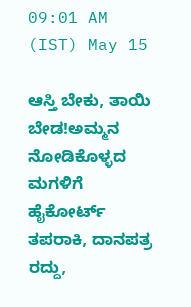09:01 AM (IST) May 15

ಆಸ್ತಿ ಬೇಕು, ತಾಯಿ ಬೇಡ!ಅಮ್ಮನ ನೋಡಿಕೊಳ್ಳದ ಮಗಳಿಗೆ ಹೈಕೋರ್ಟ್ ತಪರಾಕಿ, ದಾನಪತ್ರ ರದ್ದು,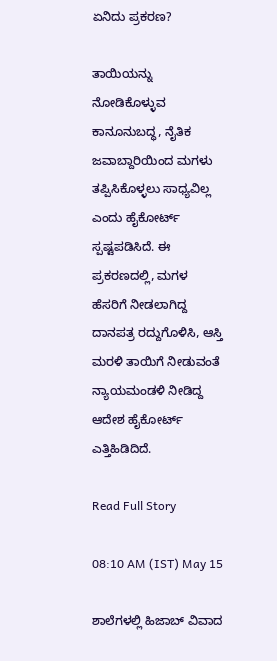ಏನಿದು ಪ್ರಕರಣ?

ತಾಯಿಯನ್ನು ನೋಡಿಕೊಳ್ಳುವ ಕಾನೂನುಬದ್ಧ, ನೈತಿಕ ಜವಾಬ್ದಾರಿಯಿಂದ ಮಗಳು ತಪ್ಪಿಸಿಕೊಳ್ಳಲು ಸಾಧ್ಯವಿಲ್ಲ ಎಂದು ಹೈಕೋರ್ಟ್ ಸ್ಪಷ್ಟಪಡಿಸಿದೆ. ಈ ಪ್ರಕರಣದಲ್ಲಿ, ಮಗಳ ಹೆಸರಿಗೆ ನೀಡಲಾಗಿದ್ದ ದಾನಪತ್ರ ರದ್ದುಗೊಳಿಸಿ, ಆಸ್ತಿ ಮರಳಿ ತಾಯಿಗೆ ನೀಡುವಂತೆ ನ್ಯಾಯಮಂಡಳಿ ನೀಡಿದ್ದ ಆದೇಶ ಹೈಕೋರ್ಟ್ ಎತ್ತಿಹಿಡಿದಿದೆ.

Read Full Story

08:10 AM (IST) May 15

ಶಾಲೆಗಳಲ್ಲಿ ಹಿಜಾಬ್ ವಿವಾದ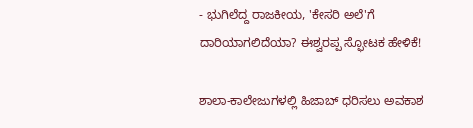- ಭುಗಿಲೆದ್ದ ರಾಜಕೀಯ, 'ಕೇಸರಿ ಅಲೆ'ಗೆ ದಾರಿಯಾಗಲಿದೆಯಾ? ಈಶ್ವರಪ್ಪ ಸ್ಫೋಟಕ ಹೇಳಿಕೆ!

ಶಾಲಾ-ಕಾಲೇಜುಗಳಲ್ಲಿ ಹಿಜಾಬ್ ಧರಿಸಲು ಅವಕಾಶ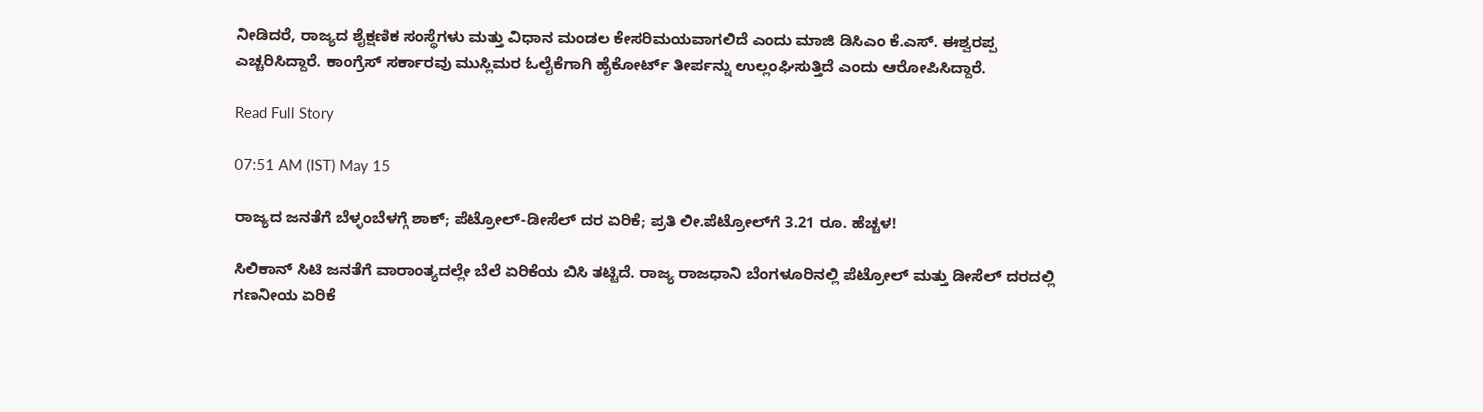ನೀಡಿದರೆ, ರಾಜ್ಯದ ಶೈಕ್ಷಣಿಕ ಸಂಸ್ಥೆಗಳು ಮತ್ತು ವಿಧಾನ ಮಂಡಲ ಕೇಸರಿಮಯವಾಗಲಿದೆ ಎಂದು ಮಾಜಿ ಡಿಸಿಎಂ ಕೆ.ಎಸ್. ಈಶ್ವರಪ್ಪ ಎಚ್ಚರಿಸಿದ್ದಾರೆ. ಕಾಂಗ್ರೆಸ್ ಸರ್ಕಾರವು ಮುಸ್ಲಿಮರ ಓಲೈಕೆಗಾಗಿ ಹೈಕೋರ್ಟ್ ತೀರ್ಪನ್ನು ಉಲ್ಲಂಘಿಸುತ್ತಿದೆ ಎಂದು ಆರೋಪಿಸಿದ್ದಾರೆ.

Read Full Story

07:51 AM (IST) May 15

ರಾಜ್ಯದ ಜನತೆಗೆ ಬೆಳ್ಳಂಬೆಳಗ್ಗೆ ಶಾಕ್; ಪೆಟ್ರೋಲ್-ಡೀಸೆಲ್ ದರ ಏರಿಕೆ; ಪ್ರತಿ ಲೀ.ಪೆಟ್ರೋಲ್‌ಗೆ 3.21 ರೂ. ಹೆಚ್ಚಳ!

ಸಿಲಿಕಾನ್ ಸಿಟಿ ಜನತೆಗೆ ವಾರಾಂತ್ಯದಲ್ಲೇ ಬೆಲೆ ಏರಿಕೆಯ ಬಿಸಿ ತಟ್ಟಿದೆ. ರಾಜ್ಯ ರಾಜಧಾನಿ ಬೆಂಗಳೂರಿನಲ್ಲಿ ಪೆಟ್ರೋಲ್ ಮತ್ತು ಡೀಸೆಲ್ ದರದಲ್ಲಿ ಗಣನೀಯ ಏರಿಕೆ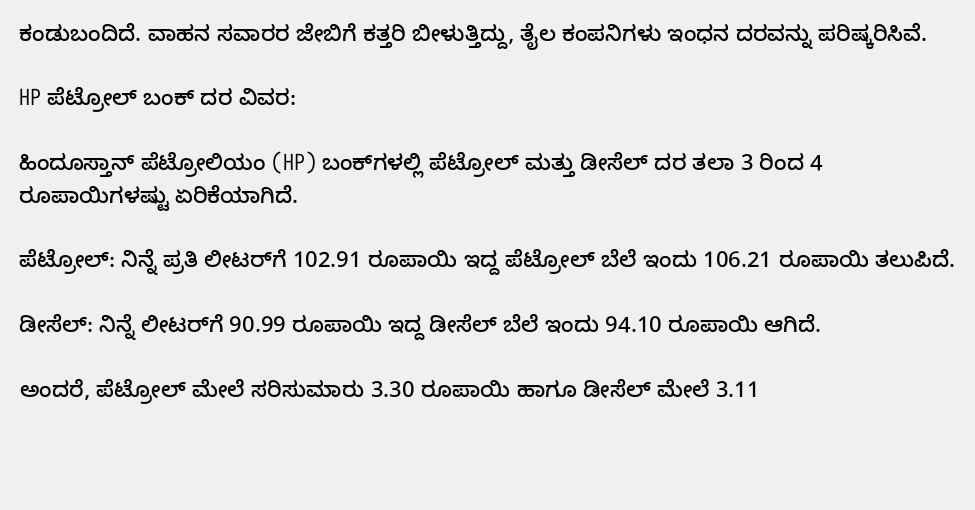ಕಂಡುಬಂದಿದೆ. ವಾಹನ ಸವಾರರ ಜೇಬಿಗೆ ಕತ್ತರಿ ಬೀಳುತ್ತಿದ್ದು, ತೈಲ ಕಂಪನಿಗಳು ಇಂಧನ ದರವನ್ನು ಪರಿಷ್ಕರಿಸಿವೆ.

HP ಪೆಟ್ರೋಲ್ ಬಂಕ್ ದರ ವಿವರ:

ಹಿಂದೂಸ್ತಾನ್ ಪೆಟ್ರೋಲಿಯಂ (HP) ಬಂಕ್‌ಗಳಲ್ಲಿ ಪೆಟ್ರೋಲ್ ಮತ್ತು ಡೀಸೆಲ್ ದರ ತಲಾ 3 ರಿಂದ 4 ರೂಪಾಯಿಗಳಷ್ಟು ಏರಿಕೆಯಾಗಿದೆ.

ಪೆಟ್ರೋಲ್: ನಿನ್ನೆ ಪ್ರತಿ ಲೀಟರ್‌ಗೆ 102.91 ರೂಪಾಯಿ ಇದ್ದ ಪೆಟ್ರೋಲ್ ಬೆಲೆ ಇಂದು 106.21 ರೂಪಾಯಿ ತಲುಪಿದೆ.

ಡೀಸೆಲ್: ನಿನ್ನೆ ಲೀಟರ್‌ಗೆ 90.99 ರೂಪಾಯಿ ಇದ್ದ ಡೀಸೆಲ್ ಬೆಲೆ ಇಂದು 94.10 ರೂಪಾಯಿ ಆಗಿದೆ.

ಅಂದರೆ, ಪೆಟ್ರೋಲ್ ಮೇಲೆ ಸರಿಸುಮಾರು 3.30 ರೂಪಾಯಿ ಹಾಗೂ ಡೀಸೆಲ್ ಮೇಲೆ 3.11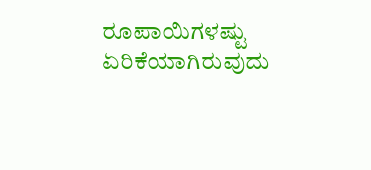ರೂಪಾಯಿಗಳಷ್ಟು ಏರಿಕೆಯಾಗಿರುವುದು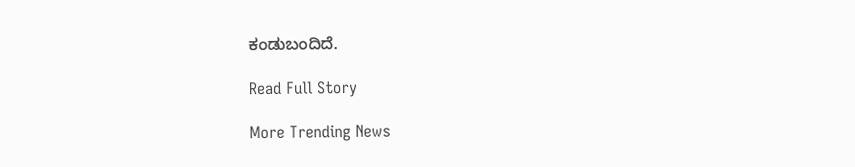ಕಂಡುಬಂದಿದೆ.

Read Full Story

More Trending News